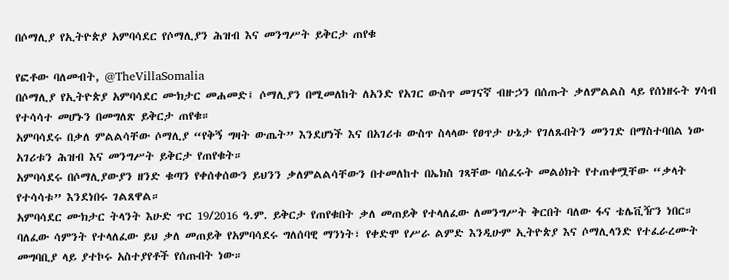በሶማሊያ የኢትዮጵያ አምባሳደር የሶማሊያን ሕዝብ እና መንግሥት ይቅርታ ጠየቁ

የፎቶው ባለመብት, @TheVillaSomalia
በሶማሊያ የኢትዮጵያ አምባሳደር ሙክታር መሐመድ፤ ሶማሊያን በሚመለከት ለአንድ የአገር ውስጥ መገናኛ ብዙኃን በሰጡት ቃለምልልስ ላይ የሰነዘሩት ሃሳብ የተሳሳተ መሆኑን በመግለጽ ይቅርታ ጠየቁ።
አምባሳደሩ በቃለ ምልልሳቸው ሶማሊያ “የቅኝ ግዛት ውጤት” እንደሆነች እና በአገሪቱ ውስጥ ስላላው የፀጥታ ሁኔታ የገለጹበትን መንገድ በማስተባበል ነው አገሪቱን ሕዝብ እና መንግሥት ይቅርታ የጠየቁት።
አምባሳደሩ በሶማሊያውያን ዘንድ ቁጣን የቀሰቀሰውን ይህንን ቃለምልልሳቸውን በተመለከተ በኤክስ ገጻቸው ባሰፈሩት መልዕክት የተጠቀሟቸው “ቃላት የተሳሳቱ” እንደነበሩ ገልጸዋል።
አምባሳደር ሙክታር ትላንት እሁድ ጥር 19/2016 ዓ.ም. ይቅርታ የጠየቁበት ቃለ መጠይቅ የተላለፈው ለመንግሥት ቅርበት ባለው ፋና ቴሌቪዥን ነበር።
ባለፈው ሳምንት የተላለፈው ይህ ቃለ መጠይቅ የአምባሳደሩ ግለሰባዊ ማንነት፣ የቀድሞ የሥራ ልምድ እንዲሁም ኢትዮጵያ እና ሶማሊላንድ የተፈራረሙት መግባቢያ ላይ ያተኮሩ አስተያየቶች የሰጡበት ነው።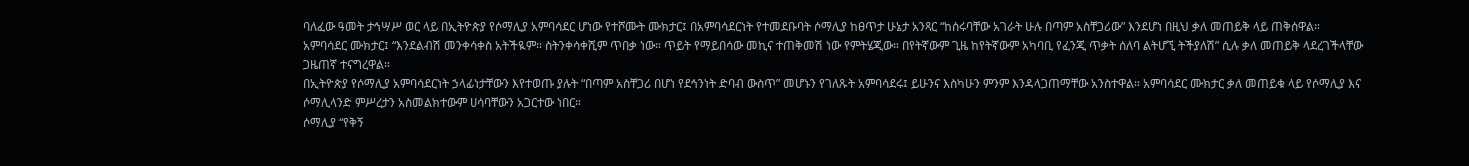ባለፈው ዓመት ታኅሣሥ ወር ላይ በኢትዮጵያ የሶማሊያ አምባሳደር ሆነው የተሾሙት ሙክታር፤ በአምባሳደርነት የተመደቡባት ሶማሊያ ከፀጥታ ሁኔታ አንጻር “ከሰሩባቸው አገራት ሁሉ በጣም አስቸጋሪው” እንደሆነ በዚህ ቃለ መጠይቅ ላይ ጠቅሰዋል።
አምባሳደር ሙክታር፤ “እንደልብሽ መንቀሳቀስ አትችዪም። ስትንቀሳቀሺም ጥበቃ ነው። ጥይት የማይበሳው መኪና ተጠቅመሽ ነው የምትሄጂው። በየትኛውም ጊዜ ከየትኛውም አካባቢ የፈንጂ ጥቃት ሰለባ ልትሆኚ ትችያለሽ” ሲሉ ቃለ መጠይቅ ላደረገችላቸው ጋዜጠኛ ተናግረዋል።
በኢትዮጵያ የሶማሊያ አምባሳደርነት ኃላፊነታቸውን እየተወጡ ያሉት “በጣም አስቸጋሪ በሆነ የደኅንነት ድባብ ውስጥ” መሆኑን የገለጹት አምባሳደሩ፤ ይሁንና እስካሁን ምንም እንዳላጋጠማቸው አንስተዋል። አምባሳደር ሙክታር ቃለ መጠይቁ ላይ የሶማሊያ እና ሶማሊላንድ ምሥረታን አስመልክተውም ሀሳባቸውን አጋርተው ነበር።
ሶማሊያ “የቅኝ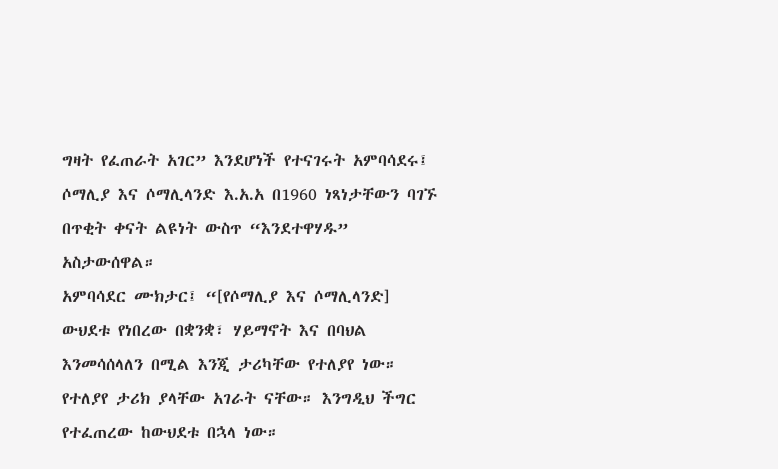ግዛት የፈጠራት አገር” እንደሆነች የተናገሩት አምባሳደሩ፤ ሶማሊያ እና ሶማሊላንድ እ.አ.አ በ1960 ነጻነታቸውን ባገኙ በጥቂት ቀናት ልዩነት ውስጥ “እንደተዋሃዱ” አስታውሰዋል።
አምባሳደር ሙክታር፤ “[የሶማሊያ እና ሶማሊላንድ] ውህደቱ የነበረው በቋንቋ፣ ሃይማኖት እና በባህል እንመሳሰላለን በሚል እንጂ ታሪካቸው የተለያየ ነው። የተለያየ ታሪክ ያላቸው አገራት ናቸው። እንግዲህ ችግር የተፈጠረው ከውህደቱ በኋላ ነው።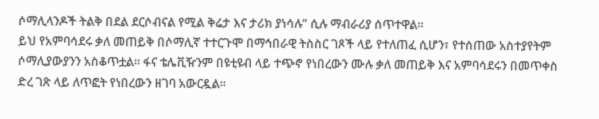ሶማሊላንዶች ትልቅ በደል ደርሶብናል የሚል ቅሬታ እና ታሪክ ያነሳሉ” ሲሉ ማብራሪያ ሰጥተዋል።
ይህ የአምባሳደሩ ቃለ መጠይቅ በሶማሊኛ ተተርጉሞ በማኅበራዊ ትስስር ገጾች ላይ የተለጠፈ ሲሆን፣ የተሰጠው አስተያየትም ሶማሊያውያንን አስቆጥቷል። ፋና ቴሌቪዥንም በዩቲዩብ ላይ ተጭኖ የነበረውን ሙሉ ቃለ መጠይቅ እና አምባሳደሩን በመጥቀስ ድረ ገጽ ላይ ለጥፎት የነበረውን ዘገባ አውርዷል።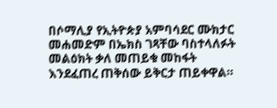በሶማሊያ የኢትዮጵያ አምባሳደር ሙክታር መሐመድም በኤክስ ገጻቸው ባስተላለፉት መልዕክት ቃለ መጠይቁ መከፋት እንደፈጠረ ጠቅሰው ይቅርታ ጠይቀዋል።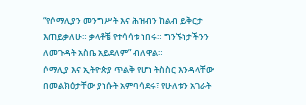“የሶማሊያን መንግሥት እና ሕዝብን ከልብ ይቅርታ እጠይቃለሁ። ቃላቶቼ የተሳሳቱ ነበሩ። ግንኙነታችንን ለመጉዳት አስቤ አይደለም” ብለዋል።
ሶማሊያ እና ኢትዮጵያ ጥልቅ የሆነ ትስስር እንዳላቸው በመልክዕታቸው ያነሱት አምባሳደሩ፣ የሁለቱን አገራት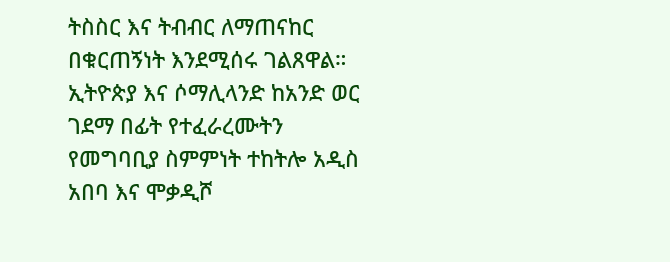ትስስር እና ትብብር ለማጠናከር በቁርጠኝነት እንደሚሰሩ ገልጸዋል።
ኢትዮጵያ እና ሶማሊላንድ ከአንድ ወር ገደማ በፊት የተፈራረሙትን የመግባቢያ ስምምነት ተከትሎ አዲስ አበባ እና ሞቃዲሾ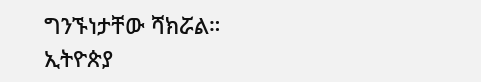ግንኙነታቸው ሻክሯል።
ኢትዮጵያ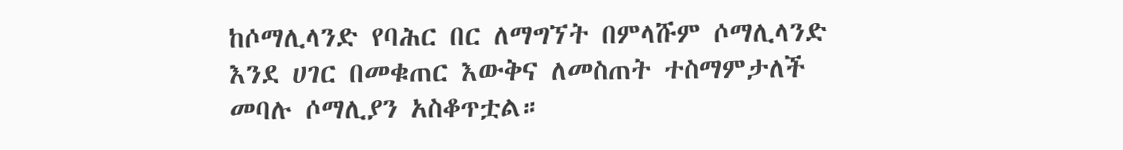ከሶማሊላንድ የባሕር በር ለማግኘት በምላሹም ሶማሊላንድ እንደ ሀገር በመቁጠር እውቅና ለመስጠት ተስማምታለች መባሉ ሶማሊያን አስቆጥቷል።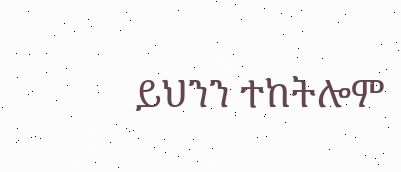ይህንን ተከትሎም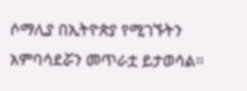ሶማሊያ በኢትዮጵያ የሚገኙትን አምባሳደሯን መጥራቷ ይታወሳል።